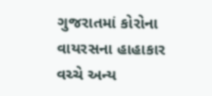ગુજરાતમાં કોરોના વાયરસના હાહાકાર વચ્ચે અન્ય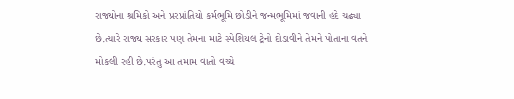રાજ્યોના શ્રમિકો અને પ્રરપ્રાંતિયો કર્મભૂમિ છોડીને જન્મભૂમિમાં જવાની હદે ચઢ્યા છે.ત્યારે રાજ્ય સરકાર પણ તેમના માટે સ્પેશિયલ ટ્રેનો દોડાવીને તેમને પોતાના વતને મોકલી રહી છે.પરંતુ આ તમામ વાતો વચ્ચે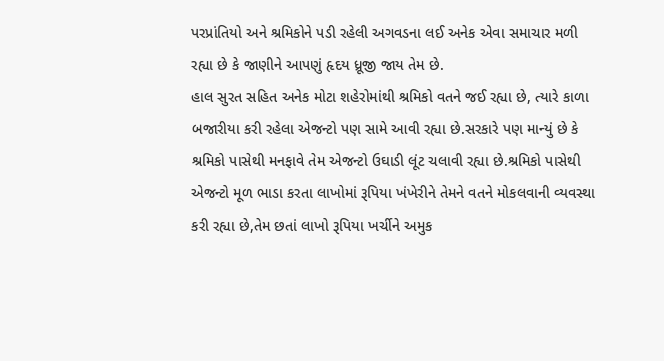પરપ્રાંતિયો અને શ્રમિકોને પડી રહેલી અગવડના લઈ અનેક એવા સમાચાર મળી રહ્યા છે કે જાણીને આપણું હૃદય ધ્રૂજી જાય તેમ છે.
હાલ સુરત સહિત અનેક મોટા શહેરોમાંથી શ્રમિકો વતને જઈ રહ્યા છે, ત્યારે કાળા બજારીયા કરી રહેલા એજન્ટો પણ સામે આવી રહ્યા છે.સરકારે પણ માન્યું છે કે શ્રમિકો પાસેથી મનફાવે તેમ એજન્ટો ઉઘાડી લૂંટ ચલાવી રહ્યા છે.શ્રમિકો પાસેથી એજન્ટો મૂળ ભાડા કરતા લાખોમાં રૂપિયા ખંખેરીને તેમને વતને મોકલવાની વ્યવસ્થા કરી રહ્યા છે,તેમ છતાં લાખો રૂપિયા ખર્ચીને અમુક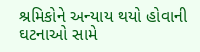શ્રમિકોને અન્યાય થયો હોવાની ઘટનાઓ સામે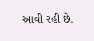આવી રહી છે.